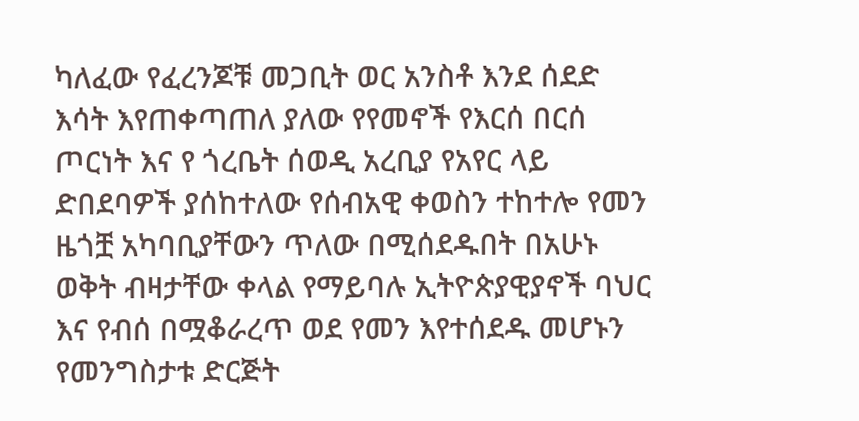ካለፈው የፈረንጆቹ መጋቢት ወር አንስቶ እንደ ሰደድ እሳት እየጠቀጣጠለ ያለው የየመኖች የእርሰ በርሰ ጦርነት እና የ ጎረቤት ሰወዲ አረቢያ የአየር ላይ ድበደባዎች ያሰከተለው የሰብአዊ ቀወስን ተከተሎ የመን ዜጎቿ አካባቢያቸውን ጥለው በሚሰደዱበት በአሁኑ ወቅት ብዛታቸው ቀላል የማይባሉ ኢትዮጵያዊያኖች ባህር እና የብሰ በሟቆራረጥ ወደ የመን እየተሰደዱ መሆኑን የመንግስታቱ ድርጅት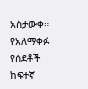አስታውቀ። የአለማቀፉ የሰደቶች ከፍተኛ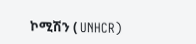ኮሚሽን ( UNHCR)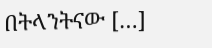በትላንትናው […]